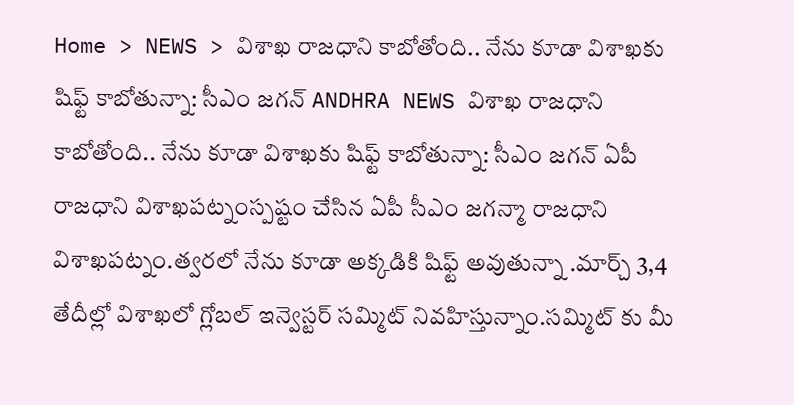Home > NEWS > విశాఖ రాజధాని కాబోతోంది.. నేను కూడా విశాఖకు షిఫ్ట్ కాబోతున్నా: సీఎం జగన్ ANDHRA NEWS విశాఖ రాజధాని కాబోతోంది.. నేను కూడా విశాఖకు షిఫ్ట్ కాబోతున్నా: సీఎం జగన్ ఏపీ రాజధాని విశాఖపట్నంస్పష్టం చేసిన ఏపీ సీఎం జగన్మా రాజధాని విశాఖపట్నం.త్వరలో నేను కూడా అక్కడికి షిఫ్ట్ అవుతున్నా .మార్చ్ 3,4 తేదీల్లో విశాఖలో గ్లోబల్ ఇన్వెస్టర్ సమ్మిట్ నివహిస్తున్నాం.సమ్మిట్ కు మీ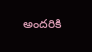అందరికి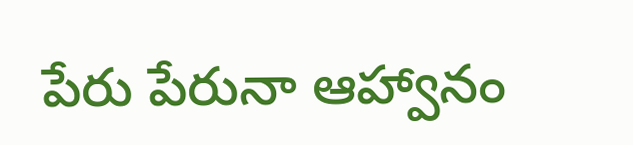పేరు పేరునా ఆహ్వానం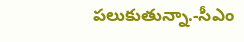పలుకుతున్నా.-సీఎం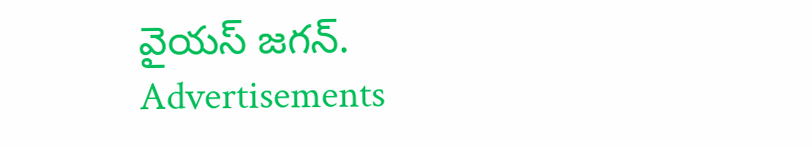వైయస్ జగన్. Advertisements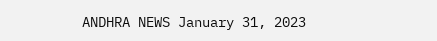ANDHRA NEWS January 31, 2023